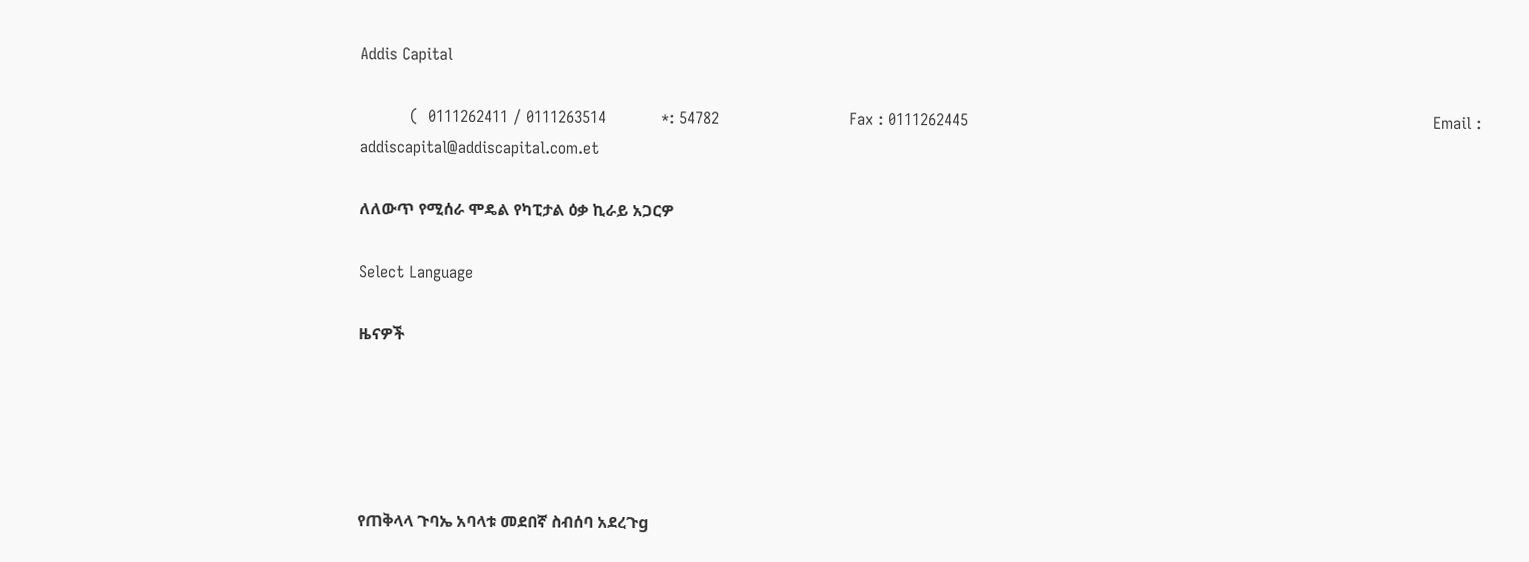Addis Capital

          (  0111262411 / 0111263514           *: 54782                          Fax : 0111262445                                                                                             Email : addiscapital@addiscapital.com.et

ለለውጥ የሚሰራ ሞዴል የካፒታል ዕቃ ኪራይ አጋርዎ

Select Language

ዜናዎች





የጠቅላላ ጉባኤ አባላቱ መደበኛ ስብሰባ አደረጉg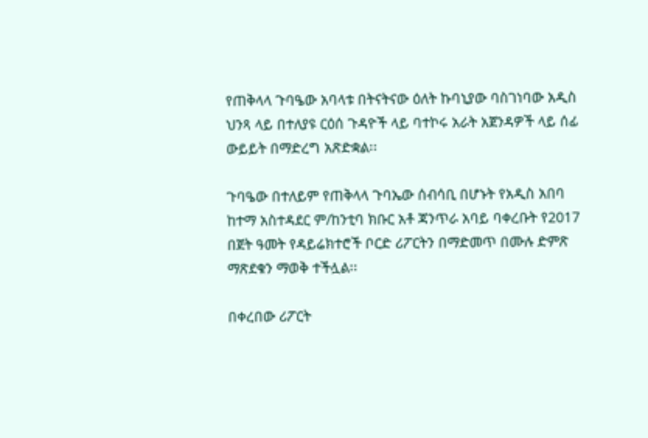የጠቅላላ ጉባዔው አባላቱ በትናትናው ዕለት ኩባኒያው ባስገነባው አዲስ ህንጻ ላይ በተለያዩ ርዕሰ ጉዳዮች ላይ ባተኮሩ አራት አጀንዳዎች ላይ ሰፊ ውይይት በማድረግ አጽድቋል፡፡

ጉባዔው በተለይም የጠቅላላ ጉባኤው ሰብሳቢ በሆኑት የአዲስ አበባ ከተማ አስተዳደር ም/ከንቲባ ክቡር አቶ ጃንጥራ አባይ ባቀረቡት የ2017 በጀት ዓመት የዳይሬክተሮች ቦርድ ሪፖርትን በማድመጥ በሙሉ ድምጽ ማጽደቁን ማወቅ ተችሏል፡፡

በቀረበው ሪፖርት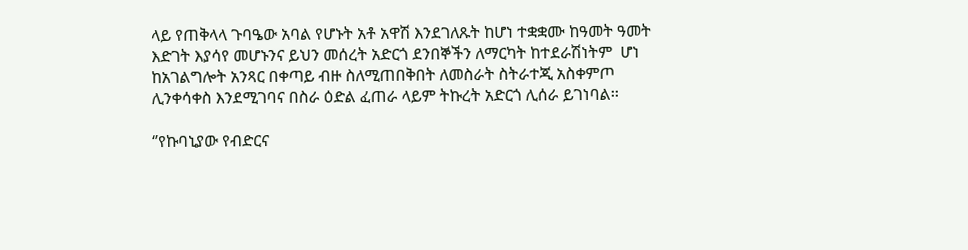ላይ የጠቅላላ ጉባዔው አባል የሆኑት አቶ አዋሽ እንደገለጹት ከሆነ ተቋቋሙ ከዓመት ዓመት እድገት እያሳየ መሆኑንና ይህን መሰረት አድርጎ ደንበኞችን ለማርካት ከተደራሽነትም  ሆነ ከአገልግሎት አንጻር በቀጣይ ብዙ ስለሚጠበቅበት ለመስራት ስትራተጂ አስቀምጦ ሊንቀሳቀስ እንደሚገባና በስራ ዕድል ፈጠራ ላይም ትኩረት አድርጎ ሊሰራ ይገነባል፡፡

‘’የኩባኒያው የብድርና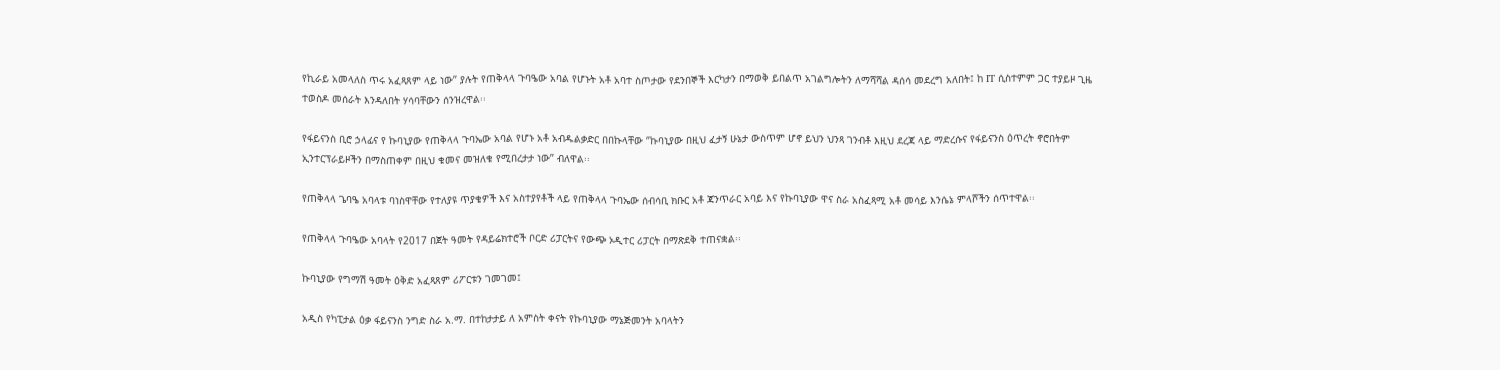የኪራይ አመላለስ ጥሩ አፈጻጸም ላይ ነው’’ ያሉት የጠቅላላ ጉባዔው አባል የሆኑት አቶ አባተ ስጦታው የደንበኞች እርካታን በማወቅ ይበልጥ አገልግሎትን ለማሻሻል ዳሰሳ መደረግ አለበት፤ ከ IT ሲስተምም ጋር ተያይዞ ጊዜ ተወስዶ መሰራት እንዳለበት ሃሳባቸውን ሰንዝረዋል፡፡

የፋይናንስ ቢሮ ኃላፊና የ ኩባኒያው የጠቅላላ ጉባኤው አባል የሆኑ አቶ አብዱልቃድር በበኩላቸው ‘’ኩባኒያው በዚህ ፈታኝ ሁኔታ ውስጥም ሆኖ ይህን ህንጻ ገንብቶ እዚህ ደረጃ ላይ ማድረሱና የፋይናንስ ዕጥረት ኖሮበትም ኢንተርፕራይዞችን በማስጠቀም በዚህ ቁመና መዝለቁ የሚበረታታ ነው’’ ብለዋል፡፡

የጠቅላላ ጌባዔ አባላቱ ባነስዋቸው የተለያዩ ጥያቄዎች እና አስተያየቶች ላይ የጠቅላላ ጉባኤው ሰብሳቢ ክቡር አቶ ጃንጥራር አባይ እና የኩባኒያው ዋና ስራ አስፈጻሚ አቶ መሳይ እንሴኔ ምላሾችን ሰጥተዋል፡፡

የጠቅላላ ጉባዔው አባላት የ2017 በጀት ዓመት የዳይሬክተሮች ቦርድ ሪፓርትና የውጭ ኦዲተር ሪፓርት በማጽደቅ ተጠናቋል፡፡

ኩባኒያው የግማሽ ዓመት ዕቅድ አፈጻጸም ሪፖርቱን ገመገመ፤

አዲስ የካፒታል ዕቃ ፋይናንስ ንግድ ስራ አ.ማ. በተከታታይ ለ አምስት ቀናት የኩባኒያው ማኔጅመንት አባላትን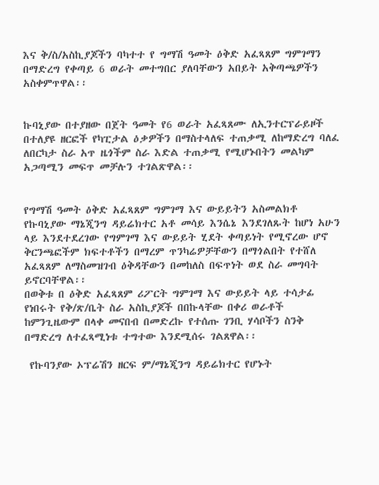እና ቅ/ስ/አስኪያጆችን ባካተተ የ ግማሽ ዓመት ዕቅድ አፈጻጸም ግምገማን በማድረግ የቀጣይ 6 ወራት መተግበር ያለባቸውን አበይት አቅጣጫዎችን አስቀምጥዋል፡፡


ኩባኒያው በተያዘው በጀት ዓመት የ6 ወራት አፈጻጸሙ ለኢንተርፕራይዞች በተለያዩ ዘርፎች የካፒታል ዕቃዎችን በማስተላለፍ ተጠቃሚ ለከማድረግ ባለፈ ለበርካታ ስራ አጥ ዜጎችም ስራ እድል ተጠቃሚ የሚሆኑበትን መልካም አጋጣሚን መፍጥ መቻሉን ተገልጽዋል፡፡


የግማሽ ዓመት ዕቅድ አፈጻጸም ግምገማ እና ውይይትን አስመልክቶ የኩባኒያው ማኔጂንግ ዳይሬክተር አቶ መሳይ እንሴኔ እንደገለጹት ከሆነ አሁን ላይ እንደተደረገው የግምገማ እና ውይይት ሂደት ቀጣይነት የሚኖረው ሆኖ ቅርንጫፎችም ክፍተቶችን በማረም ጥንካሬዎቻቸውን በማጎልበት የተሸለ አፈጻጸም ለማስመዝገብ ዕቅዳቸውን በመከለስ በፍጥነት ወደ ስራ መግባት ይኖርባቸዋል፡፡
በወቅቱ በ ዕቅድ አፈጻጸም ሪፖርት ግምገማ እና ውይይት ላይ ተሳታፊ የነበሩት የቅ/ጽ/ቤት ስራ አስኪያጆች በበኩላቸው በቀሪ ወራቶች ከምንጊዜውም በላቀ መናበብ በመድረኩ የተሰጡ ገንቢ ሃሳቦችን ስንቅ በማድረግ ለተፈጻሚነቱ ተግተው እንደሚሰሩ ገልጸዋል፡፡

 የኩባንያው ኦፕሬሽን ዘርፍ ም/ማኔጂንግ ዳይሬክተር የሆኑት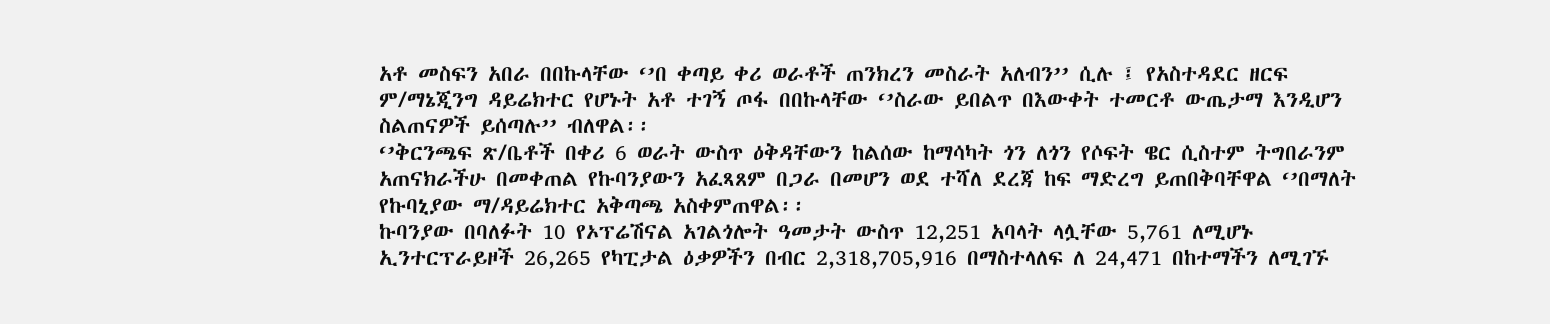አቶ መስፍን አበራ በበኩላቸው ‘’በ ቀጣይ ቀሪ ወራቶች ጠንክረን መስራት አለብን’’ ሲሉ ፤ የአስተዳደር ዘርፍ ም/ማኔጂንግ ዳይሬክተር የሆኑት አቶ ተገኝ ጦፋ በበኩላቸው ‘’ስራው ይበልጥ በእውቀት ተመርቶ ውጤታማ እንዲሆን ስልጠናዎች ይሰጣሉ’’ ብለዋል፡፡
‘’ቅርንጫፍ ጽ/ቤቶች በቀሪ 6 ወራት ውስጥ ዕቅዳቸውን ከልሰው ከማሳካት ጎን ለጎን የሶፍት ዌር ሲስተም ትግበራንም አጠናክራችሁ በመቀጠል የኩባንያውን አፈጻጸም በጋራ በመሆን ወደ ተሻለ ደረጃ ከፍ ማድረግ ይጠበቅባቸዋል ‘’በማለት የኩባኒያው ማ/ዳይሬክተር አቅጣጫ አስቀምጠዋል፡፡
ኩባንያው በባለፉት 10 የኦፕሬሽናል አገልጎሎት ዓመታት ውስጥ 12,251 አባላት ላሏቸው 5,761 ለሚሆኑ ኢንተርፕራይዞች 26,265 የካፒታል ዕቃዎችን በብር 2,318,705,916 በማስተላለፍ ለ 24,471 በከተማችን ለሚገኙ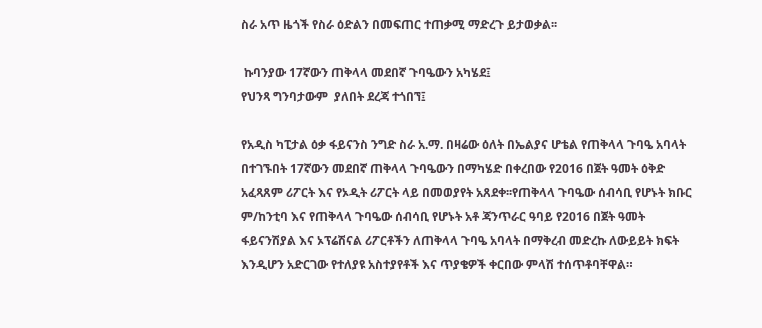ስራ አጥ ዜጎች የስራ ዕድልን በመፍጠር ተጠቃሚ ማድረጉ ይታወቃል፡፡

 ኩባንያው 17ኛውን ጠቅላላ መደበኛ ጉባዔውን አካሄደ፤
የህንጻ ግንባታውም  ያለበት ደረጃ ተጎበኘ፤

የአዲስ ካፒታል ዕቃ ፋይናንስ ንግድ ስራ አ.ማ. በዛሬው ዕለት በኤልያና ሆቴል የጠቅላላ ጉባዔ አባላት በተገኙበት 17ኛውን መደበኛ ጠቅላላ ጉባዔውን በማካሄድ በቀረበው የ2016 በጀት ዓመት ዕቅድ አፈጻጸም ሪፖርት እና የኦዲት ሪፖርት ላይ በመወያየት አጸደቀ፡፡የጠቅላላ ጉባዔው ሰብሳቢ የሆኑት ክቡር ም/ከንቲባ እና የጠቅላላ ጉባዔው ሰብሳቢ የሆኑት አቶ ጃንጥራር ዓባይ የ2016 በጀት ዓመት ፋይናንሽያል እና ኦፕሬሽናል ሪፖርቶችን ለጠቅላላ ጉባዔ አባላት በማቅረብ መድረኩ ለውይይት ክፍት እንዲሆን አድርገው የተለያዩ አስተያየቶች እና ጥያቄዎች ቀርበው ምላሽ ተሰጥቶባቸዋል።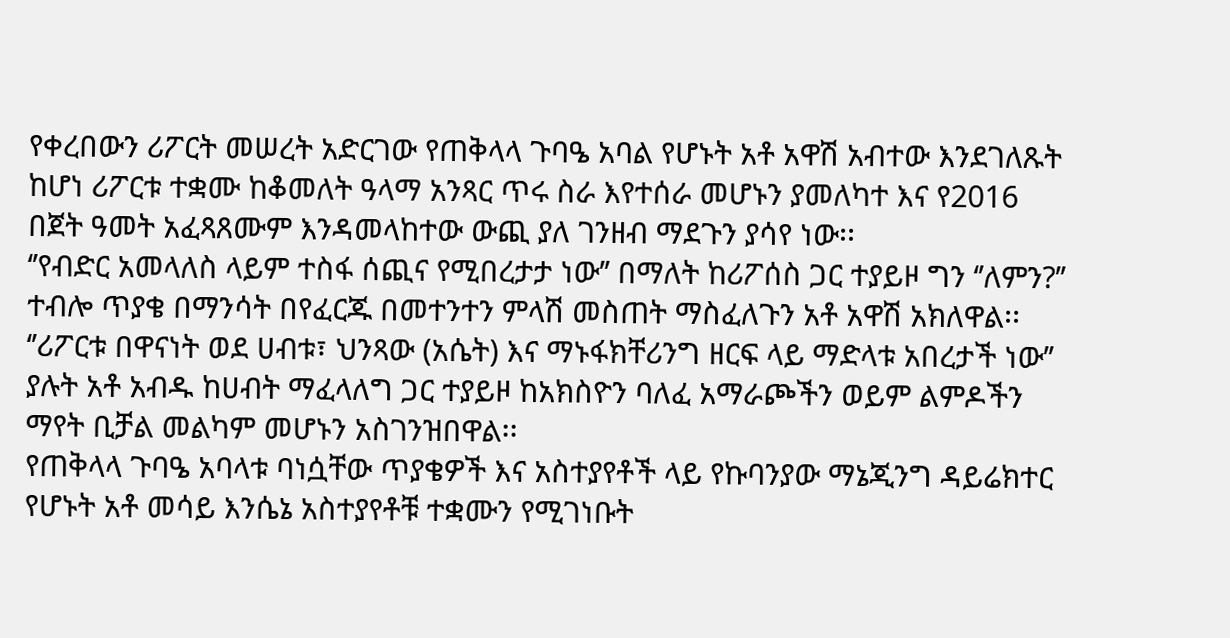የቀረበውን ሪፖርት መሠረት አድርገው የጠቅላላ ጉባዔ አባል የሆኑት አቶ አዋሽ አብተው እንደገለጹት ከሆነ ሪፖርቱ ተቋሙ ከቆመለት ዓላማ አንጻር ጥሩ ስራ እየተሰራ መሆኑን ያመለካተ እና የ2016 በጀት ዓመት አፈጻጸሙም እንዳመላከተው ውጪ ያለ ገንዘብ ማደጉን ያሳየ ነው፡፡
‘’የብድር አመላለስ ላይም ተስፋ ሰጪና የሚበረታታ ነው’’ በማለት ከሪፖሰስ ጋር ተያይዞ ግን ‘’ለምን?’’ ተብሎ ጥያቄ በማንሳት በየፈርጁ በመተንተን ምላሽ መስጠት ማስፈለጉን አቶ አዋሽ አክለዋል፡፡
‘’ሪፖርቱ በዋናነት ወደ ሀብቱ፣ ህንጻው (አሴት) እና ማኑፋክቸሪንግ ዘርፍ ላይ ማድላቱ አበረታች ነው’’ ያሉት አቶ አብዱ ከሀብት ማፈላለግ ጋር ተያይዞ ከአክስዮን ባለፈ አማራጮችን ወይም ልምዶችን ማየት ቢቻል መልካም መሆኑን አስገንዝበዋል፡፡
የጠቅላላ ጉባዔ አባላቱ ባነሷቸው ጥያቄዎች እና አስተያየቶች ላይ የኩባንያው ማኔጂንግ ዳይሬክተር የሆኑት አቶ መሳይ እንሴኔ አስተያየቶቹ ተቋሙን የሚገነቡት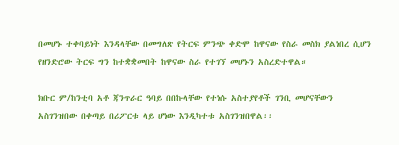በመሆኑ ተቀባይነት እንዳላቸው በመግለጽ የትርፍ ምንጭ ቀድሞ ከዋናው የስራ መስክ ያልነበረ ሲሆን የዘንድሮው ትርፍ ግን ከተቋቋመበት ከዋናው ስራ የተገኘ መሆኑን አስረድተዋል።

ክቡር ም/ከንቲባ አቶ ጃንጥራር ዓባይ በበኩላቸው የተነሱ አስተያየቶች ገንቢ መሆናቸውን አስገንዝበው በቀጣይ በሪፖርቱ ላይ ሆነው እንዲካተቱ አስገንዝበዋል፡፡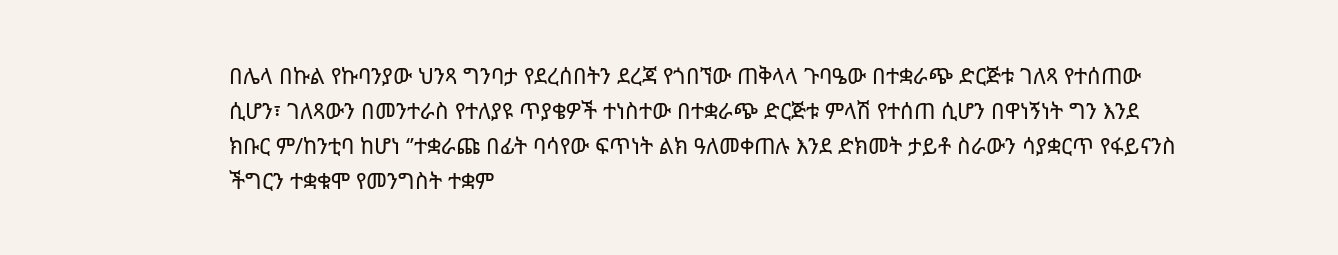በሌላ በኩል የኩባንያው ህንጻ ግንባታ የደረሰበትን ደረጃ የጎበኘው ጠቅላላ ጉባዔው በተቋራጭ ድርጅቱ ገለጻ የተሰጠው ሲሆን፣ ገለጻውን በመንተራስ የተለያዩ ጥያቄዎች ተነስተው በተቋራጭ ድርጅቱ ምላሽ የተሰጠ ሲሆን በዋነኝነት ግን እንደ ክቡር ም/ከንቲባ ከሆነ ‘’ተቋራጩ በፊት ባሳየው ፍጥነት ልክ ዓለመቀጠሉ እንደ ድክመት ታይቶ ስራውን ሳያቋርጥ የፋይናንስ ችግርን ተቋቁሞ የመንግስት ተቋም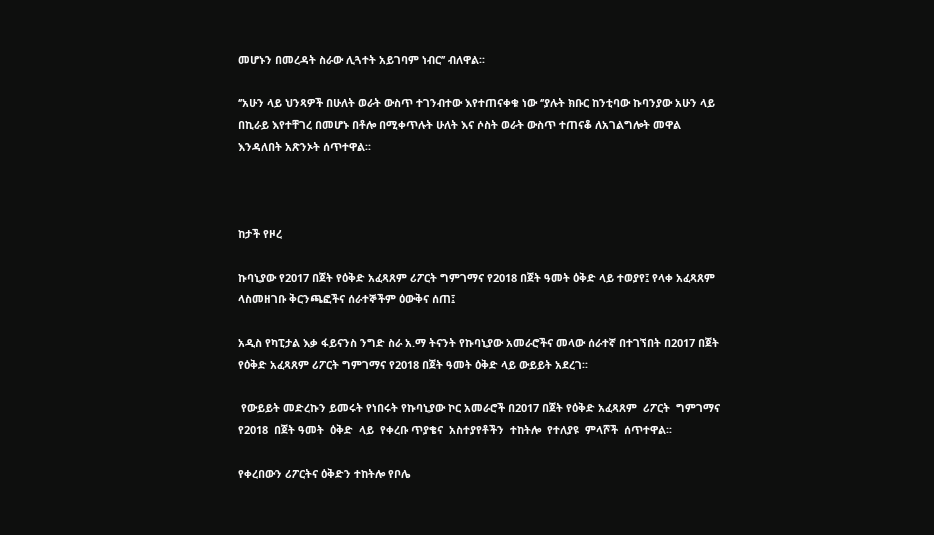መሆኑን በመረዳት ስራው ሊጓተት አይገባም ነብር’’ ብለዋል፡፡

‘’አሁን ላይ ህንጻዎች በሁለት ወራት ውስጥ ተገንብተው እየተጠናቀቁ ነው ‘’ያሉት ክቡር ከንቲባው ኩባንያው አሁን ላይ በኪራይ እየተቸገረ በመሆኑ በቶሎ በሚቀጥሉት ሁለት እና ሶስት ወራት ውስጥ ተጠናቆ ለአገልግሎት መዋል እንዳለበት አጽንኦት ሰጥተዋል፡፡



ከታች የዞረ

ኩባኒያው የ2017 በጀት የዕቅድ አፈጻጸም ሪፖርት ግምገማና የ2018 በጀት ዓመት ዕቅድ ላይ ተወያየ፤ የላቀ አፈጻጸም ላስመዘገቡ ቅርንጫፎችና ሰራተኞችም ዕውቅና ሰጠ፤

አዲስ የካፒታል እቃ ፋይናንስ ንግድ ስራ አ.ማ ትናንት የኩባኒያው አመራሮችና መላው ሰራተኛ በተገኘበት በ2017 በጀት የዕቅድ አፈጻጸም ሪፖርት ግምገማና የ2018 በጀት ዓመት ዕቅድ ላይ ውይይት አደረገ፡፡

 የውይይት መድረኩን ይመሩት የነበሩት የኩባኒያው ኮር አመራሮች በ2017 በጀት የዕቅድ አፈጻጸም  ሪፖርት  ግምገማና  የ2018  በጀት ዓመት  ዕቅድ  ላይ  የቀረቡ ጥያቄና  አስተያየቶችን  ተከትሎ  የተለያዩ  ምላሾች  ሰጥተዋል፡፡

የቀረበውን ሪፖርትና ዕቅድን ተከትሎ የቦሌ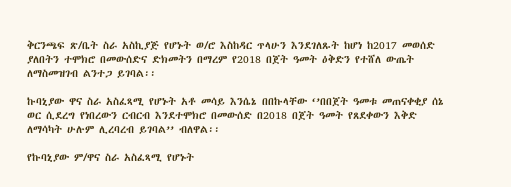ቅርንጫፍ ጽ/ቤት ስራ አስኪያጅ የሆኑት ወ/ሮ እስከዳር ጥላሁን እንደገለጹት ከሆነ ከ2017 መወሰድ ያለበትን ተሞክሮ በመውሰድና ድክመትን በማረም የ2018 በጀት ዓመት ዕቅድን የተሸለ ውጤት ለማስመዝገብ ልንተጋ ይገባል፡፡

ኩባኒያው ዋና ስራ አስፈጻሚ የሆኑት አቶ መሳይ እንሴኔ በበኩላቸው ‘’በበጀት ዓመቱ መጠናቀቂያ ሰኔ ወር ሲደረግ የነበረውን ርብርብ እንደተሞክሮ በመውሰድ በ2018 በጀት ዓመት የጸደቀውን እቅድ ለማሳካት ሁሉም ሊረባረብ ይገባል’’ ብለዋል፡፡

የኩባኒያው ም/ዋና ስራ አስፈጻሚ የሆኑት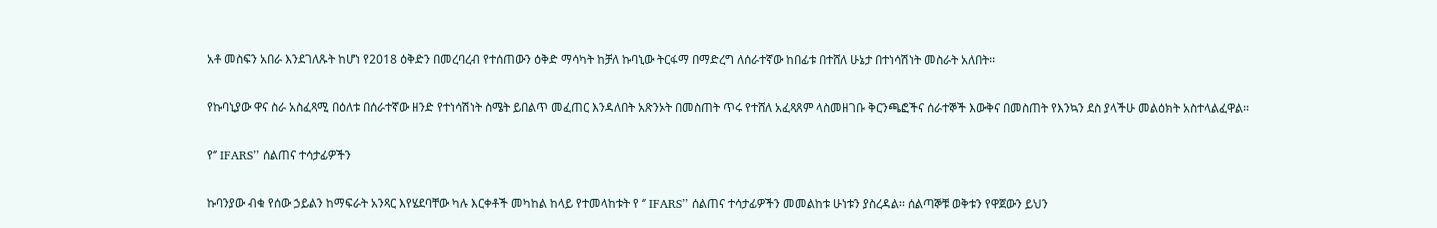አቶ መስፍን አበራ እንደገለጹት ከሆነ የ2018 ዕቅድን በመረባረብ የተሰጠውን ዕቅድ ማሳካት ከቻለ ኩባኒው ትርፋማ በማድረግ ለሰራተኛው ከበፊቱ በተሸለ ሁኔታ በተነሳሽነት መስራት አለበት፡፡

የኩባኒያው ዋና ስራ አስፈጻሚ በዕለቱ በሰራተኛው ዘንድ የተነሳሽነት ስሜት ይበልጥ መፈጠር እንዳለበት አጽንኦት በመስጠት ጥሩ የተሸለ አፈጻጸም ላስመዘገቡ ቅርንጫፎችና ሰራተኞች እውቅና በመስጠት የእንኳን ደስ ያላችሁ መልዕክት አስተላልፈዋል፡፡

የ‘’ IFARS’’ ሰልጠና ተሳታፊዎችን

ኩባንያው ብቁ የሰው ኃይልን ከማፍራት አንጻር እየሄደባቸው ካሉ እርቀቶች መካከል ከላይ የተመላከቱት የ ‘’ IFARS’’ ሰልጠና ተሳታፊዎችን መመልከቱ ሁነቱን ያስረዳል፡፡ ሰልጣኞቹ ወቅቱን የዋጀውን ይህን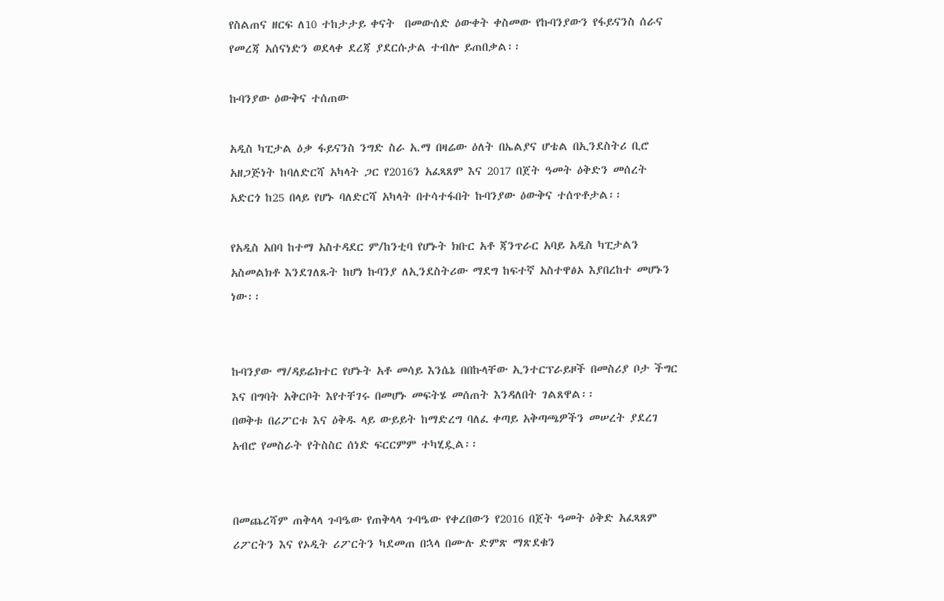የስልጠና ዘርፍ ለ10 ተከታታይ ቀናት  በመውሰድ ዕውቀት ቀስመው የኩባንያውን የፋይናንስ ሰራና የመረጃ አሰናነድን ወደላቀ ደረጃ ያደርሱታል ተብሎ ይጠበቃል፡፡

ኩባንያው ዕውቅና ተሰጠው

አዲስ ካፒታል ዕቃ ፋይናንስ ንግድ ስራ አ.ማ በዛሬው ዕለት በኤልያና ሆቴል በኢንደስትሪ ቢሮ አዘጋጅነት ከባለድርሻ አካላት ጋር የ2016ን አፈጻጸም እና 2017 በጀት ዓመት ዕቅድን መሰረት አድርጎ ከ25 በላይ የሆኑ ባለድርሻ አካላት በተሳተፋበት ኩባንያው ዕውቅና ተሰጥቶታል፡፡

የአዲስ አበባ ከተማ አስተዳደር ም/ከንቲባ የሆኑት ክቡር አቶ ጃንጥራር አባይ አዲስ ካፒታልን አስመልክቶ እንደገለጹት ከሆነ ኩባንያ ለኢንደስትሪው ማደግ ከፍተኛ አስተዋፅኦ እያበረከተ መሆኑን ነው፡፡


ኩባንያው ማ/ዳይሬክተር የሆኑት አቶ መሳይ እንሴኔ በበኩላቸው ኢንተርፕራይዞች በመስሪያ ቦታ ችግር እና በግባት አቅርቦት እየተቸገሩ በመሆኑ መፍትሄ መሰጠት እንዳለበት ገልጸዋል፡፡
በወቅቱ በሪፖርቱ እና ዕቅዱ ላይ ውይይት ከማድረግ ባለፈ ቀጣይ አቅጣጫዎችን መሠረት ያደረገ አብሮ የመስራት የትስስር ሰነድ ፍርርምም ተካሂዷል፡፡


በመጨረሻም ጠቅላላ ጉባዔው የጠቅላላ ጉባዔው የቀረበውን የ2016 በጀት ዓመት ዕቅድ አፈጻጸም ሪፖርትን እና የኦዲት ሪፖርትን ካደመጠ በኋላ በሙሉ ድምጽ ማጽደቁን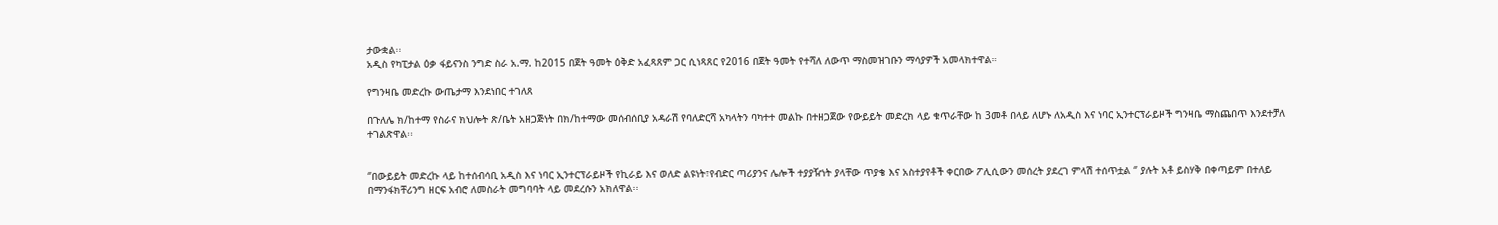ታውቋል፡፡
አዲስ የካፒታል ዕቃ ፋይናንስ ንግድ ስራ አ.ማ. ከ2015 በጀት ዓመት ዕቅድ አፈጻጸም ጋር ሲነጻጸር የ2016 በጀት ዓመት የተሻለ ለውጥ ማስመዝገቡን ማሳያዎች አመላክተዋል።

የግንዛቤ መድረኩ ውጤታማ እንደነበር ተገለጸ

በጉለሌ ክ/ከተማ የስራና ክህሎት ጽ/ቤት አዘጋጅነት በክ/ከተማው መሰብሰቢያ አዳራሽ የባለድርሻ አካላትን ባካተተ መልኩ በተዘጋጀው የውይይት መድረክ ላይ ቁጥራቸው ከ 3መቶ በላይ ለሆኑ ለአዲስ እና ነባር ኢንተርፕራይዞች ግንዛቤ ማስጨበጥ እንደተቻለ ተገልጽዋል፡፡


‘’በውይይት መድረኩ ላይ ከተሰብሳቢ አዲስ እና ነባር ኢንተርፕራይዞች የኪራይ እና ወለድ ልዩነት፣የብድር ጣሪያንና ሌሎች ተያያዥነት ያላቸው ጥያቄ እና አስተያየቶች ቀርበው ፖሊሲውን መሰረት ያደረገ ምላሽ ተሰጥቷል ‘’ ያሉት አቶ ይስሃቅ በቀጣይም በተለይ በማንፋክቸሪንግ ዘርፍ አብሮ ለመስራት መግባባት ላይ መደረሱን አክለዋል፡፡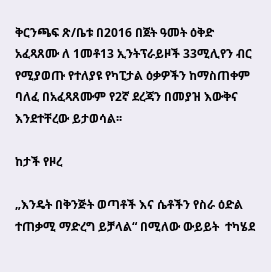ቅርንጫፍ ጽ/ቤቱ በ2016 በጀት ዓመት ዕቅድ አፈጻጸሙ ለ 1መቶ13 ኢንትፕራይዞች 33ሚሊየን ብር የሚያወጡ የተለያዩ የካፒታል ዕቃዎችን ከማስጠቀም ባለፈ በአፈጻጸሙም የ2ኛ ደረጃን በመያዝ እውቅና እንደተቸረው ይታወሳል፡፡

ከታች የዞረ

„እንዴት በቅንጅት ወጣቶች እና ሴቶችን የስራ ዕድል ተጠቃሚ ማድረግ ይቻላል“ በሚለው ውይይት  ተካሄደ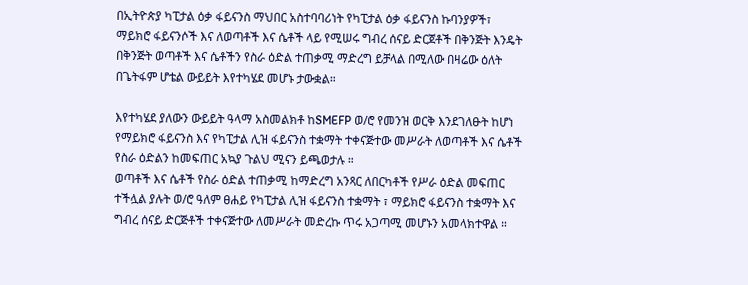በኢትዮጵያ ካፒታል ዕቃ ፋይናንስ ማህበር አስተባባሪነት የካፒታል ዕቃ ፋይናንስ ኩባንያዎች፣ ማይክሮ ፋይናንሶች እና ለወጣቶች እና ሴቶች ላይ የሚሠሩ ግብረ ሰናይ ድርጀቶች በቅንጅት እንዴት በቅንጅት ወጣቶች እና ሴቶችን የስራ ዕድል ተጠቃሚ ማድረግ ይቻላል በሚለው በዛሬው ዕለት በጌትፋም ሆቴል ውይይት እየተካሄደ መሆኑ ታውቋል።

እየተካሄደ ያለውን ውይይት ዓላማ አስመልክቶ ከSMEFP ወ/ሮ የመንዝ ወርቅ እንደገለፁት ከሆነ የማይክሮ ፋይናንስ እና የካፒታል ሊዝ ፋይናንስ ተቋማት ተቀናጅተው መሥራት ለወጣቶች እና ሴቶች የስራ ዕድልን ከመፍጠር አኳያ ጉልህ ሚናን ይጫወታሉ ።
ወጣቶች እና ሴቶች የስራ ዕድል ተጠቃሚ ከማድረግ አንጻር ለበርካቶች የሥራ ዕድል መፍጠር ተችሏል ያሉት ወ/ሮ ዓለም ፀሐይ የካፒታል ሊዝ ፋይናንስ ተቋማት ፣ ማይክሮ ፋይናንስ ተቋማት እና ግብረ ሰናይ ድርጅቶች ተቀናጅተው ለመሥራት መድረኩ ጥሩ አጋጣሚ መሆኑን አመላክተዋል ።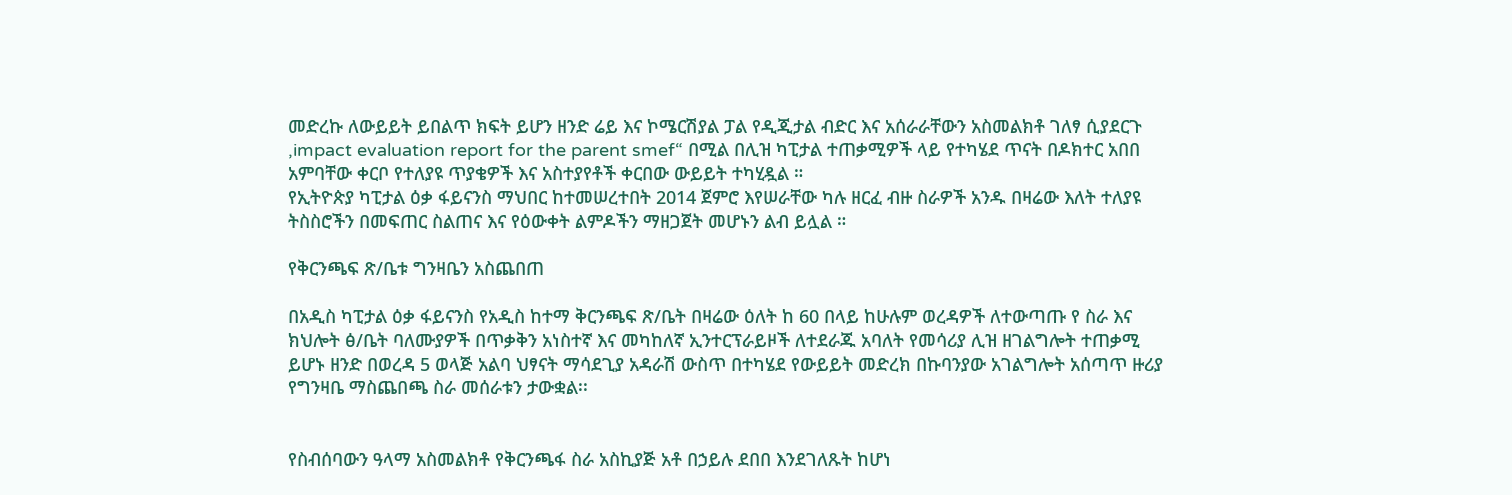መድረኩ ለውይይት ይበልጥ ክፍት ይሆን ዘንድ ሬይ እና ኮሜርሽያል ፓል የዲጂታል ብድር እና አሰራራቸውን አስመልክቶ ገለፃ ሲያደርጉ ‚impact evaluation report for the parent smef“ በሚል በሊዝ ካፒታል ተጠቃሚዎች ላይ የተካሄደ ጥናት በዶክተር አበበ አምባቸው ቀርቦ የተለያዩ ጥያቄዎች እና አስተያየቶች ቀርበው ውይይት ተካሂዷል ።
የኢትዮጵያ ካፒታል ዕቃ ፋይናንስ ማህበር ከተመሠረተበት 2014 ጀምሮ እየሠራቸው ካሉ ዘርፈ ብዙ ስራዎች አንዱ በዛሬው እለት ተለያዩ ትስስሮችን በመፍጠር ስልጠና እና የዕውቀት ልምዶችን ማዘጋጀት መሆኑን ልብ ይሏል ።

የቅርንጫፍ ጽ/ቤቱ ግንዛቤን አስጨበጠ

በአዲስ ካፒታል ዕቃ ፋይናንስ የአዲስ ከተማ ቅርንጫፍ ጽ/ቤት በዛሬው ዕለት ከ 60 በላይ ከሁሉም ወረዳዎች ለተውጣጡ የ ስራ እና ክህሎት ፅ/ቤት ባለሙያዎች በጥቃቅን አነስተኛ እና መካከለኛ ኢንተርፕራይዞች ለተደራጁ አባለት የመሳሪያ ሊዝ ዘገልግሎት ተጠቃሚ ይሆኑ ዘንድ በወረዳ 5 ወላጅ አልባ ህፃናት ማሳደጊያ አዳራሽ ውስጥ በተካሄደ የውይይት መድረክ በኩባንያው አገልግሎት አሰጣጥ ዙሪያ የግንዛቤ ማስጨበጫ ስራ መሰራቱን ታውቋል፡፡


የስብሰባውን ዓላማ አስመልክቶ የቅርንጫፋ ስራ አስኪያጅ አቶ በኃይሉ ደበበ እንደገለጹት ከሆነ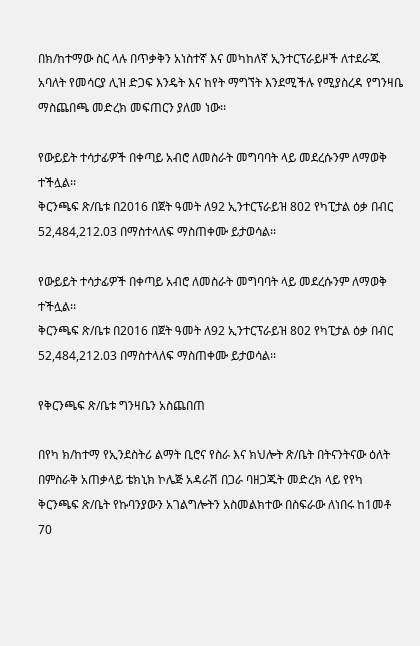በክ/ከተማው ስር ላሉ በጥቃቅን አነስተኛ እና መካከለኛ ኢንተርፕራይዞች ለተደራጁ አባለት የመሳርያ ሊዝ ድጋፍ እንዴት እና ከየት ማግኘት እንደሚችሉ የሚያስረዳ የግንዛቤ ማስጨበጫ መድረክ መፍጠርን ያለመ ነው፡፡

የውይይት ተሳታፊዎች በቀጣይ አብሮ ለመስራት መግባባት ላይ መደረሱንም ለማወቅ ተችሏል፡፡
ቅርንጫፍ ጽ/ቤቱ በ2016 በጀት ዓመት ለ92 ኢንተርፕራይዝ 802 የካፒታል ዕቃ በብር 52,484,212.03 በማስተላለፍ ማስጠቀሙ ይታወሳል፡፡

የውይይት ተሳታፊዎች በቀጣይ አብሮ ለመስራት መግባባት ላይ መደረሱንም ለማወቅ ተችሏል፡፡
ቅርንጫፍ ጽ/ቤቱ በ2016 በጀት ዓመት ለ92 ኢንተርፕራይዝ 802 የካፒታል ዕቃ በብር 52,484,212.03 በማስተላለፍ ማስጠቀሙ ይታወሳል፡፡

የቅርንጫፍ ጽ/ቤቱ ግንዛቤን አስጨበጠ

በየካ ክ/ከተማ የኢንደስትሪ ልማት ቢሮና የስራ እና ክህሎት ጽ/ቤት በትናንትናው ዕለት በምስራቅ አጠቃላይ ቴክኒክ ኮሌጅ አዳራሽ በጋራ ባዘጋጁት መድረክ ላይ የየካ ቅርንጫፍ ጽ/ቤት የኩባንያውን አገልግሎትን አስመልክተው በስፍራው ለነበሩ ከ1መቶ 70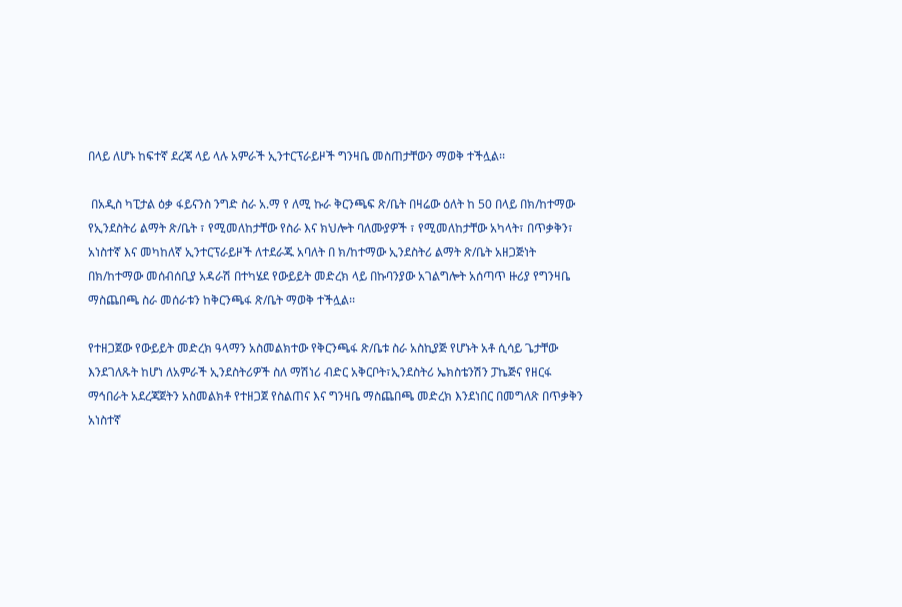በላይ ለሆኑ ከፍተኛ ደረጃ ላይ ላሉ አምራች ኢንተርፕራይዞች ግንዛቤ መስጠታቸውን ማወቅ ተችሏል፡፡

 በአዲስ ካፒታል ዕቃ ፋይናንስ ንግድ ስራ አ.ማ የ ለሚ ኩራ ቅርንጫፍ ጽ/ቤት በዛሬው ዕለት ከ 50 በላይ በክ/ከተማው የኢንደስትሪ ልማት ጽ/ቤት ፣ የሚመለከታቸው የስራ እና ክህሎት ባለሙያዎች ፣ የሚመለከታቸው አካላት፣ በጥቃቅን፣ አነስተኛ እና መካከለኛ ኢንተርፕራይዞች ለተደራጁ አባለት በ ክ/ከተማው ኢንደስትሪ ልማት ጽ/ቤት አዘጋጅነት በክ/ከተማው መሰብሰቢያ አዳራሽ በተካሄደ የውይይት መድረክ ላይ በኩባንያው አገልግሎት አሰጣጥ ዙሪያ የግንዛቤ ማስጨበጫ ስራ መሰራቱን ከቅርንጫፋ ጽ/ቤት ማወቅ ተችሏል፡፡

የተዘጋጀው የውይይት መድረክ ዓላማን አስመልክተው የቅርንጫፋ ጽ/ቤቱ ስራ አስኪያጅ የሆኑት አቶ ሲሳይ ጌታቸው እንደገለጹት ከሆነ ለአምራች ኢንደስትሪዎች ስለ ማሽነሪ ብድር አቅርቦት፣ኢንደስትሪ ኤክስቴንሽን ፓኬጅና የዘርፋ ማኅበራት አደረጃጀትን አስመልክቶ የተዘጋጀ የስልጠና እና ግንዛቤ ማስጨበጫ መድረክ እንደነበር በመግለጽ በጥቃቅን አነስተኛ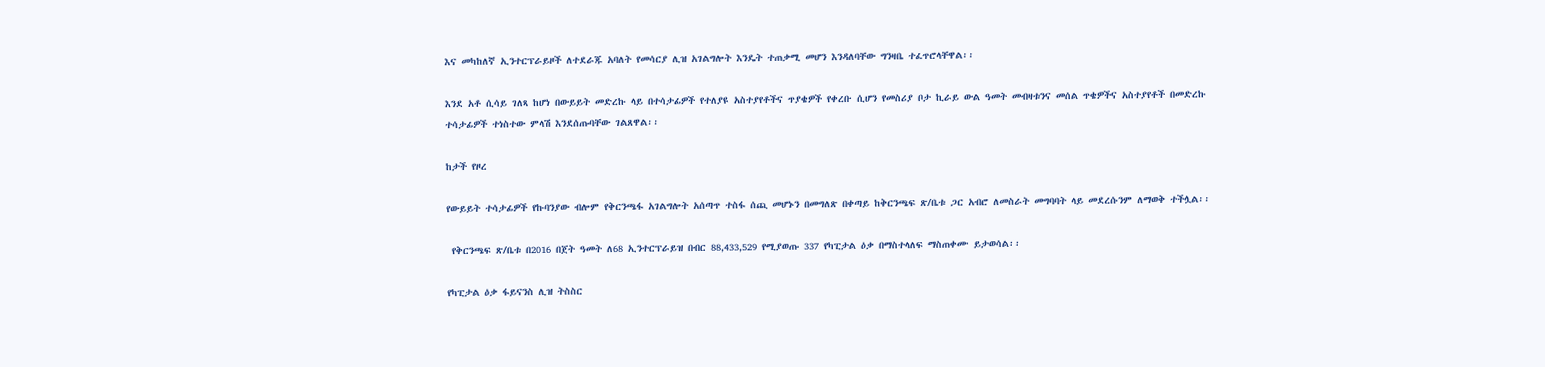እና መካከለኛ ኢንተርፕራይዞች ለተደራጁ አባለት የመሳርያ ሊዝ አገልግሎት እንዴት ተጠቃሚ መሆን እንዳለባቸው ግንዛቤ ተፈጥሮላቸዋል፡፡

እንደ አቶ ሲሳይ ገለጻ ከሆነ በውይይት መድረኩ ላይ በተሳታፊዎች የተለያዩ አስተያየቶችና ጥያቄዎች የቀረቡ ሲሆን የመስሪያ ቦታ ኪራይ ውል ዓመት መብዛቱንና መሰል ጥቄዎችና አስተያየቶች በመድረኩ ተሳታፊዎች ተነስተው ምላሽ እንደሰጡባቸው ገልጸዋል፡፡

ከታች የዞረ

የውይይት ተሳታፊዎች የኩባንያው ብሎም የቅርንጫፋ አገልግሎት አሰጣጥ ተስፋ ሰጪ መሆኑን በመግለጽ በቀጣይ ከቅርንጫፍ ጽ/ቤቱ ጋር አብሮ ለመስራት መግባባት ላይ መደረሱንም ለማወቅ ተችሏል፡፡

 የቅርንጫፍ ጽ/ቤቱ በ2016 በጀት ዓመት ለ68 ኢንተርፕራይዝ በብር 88,433,529 የሚያወጡ 337 የካፒታል ዕቃ በማስተላለፍ ማስጠቀሙ ይታወሳል፡፡

የካፒታል ዕቃ ፋይናንስ ሊዝ ትስስር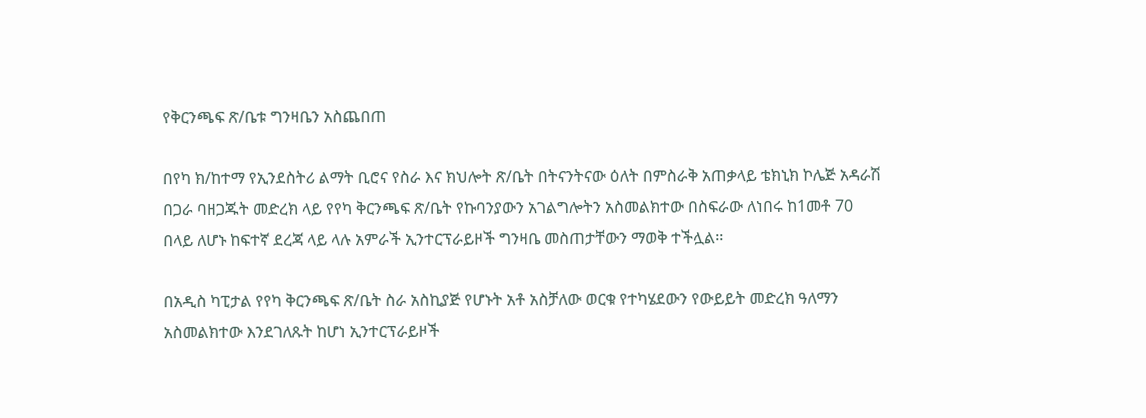የቅርንጫፍ ጽ/ቤቱ ግንዛቤን አስጨበጠ

በየካ ክ/ከተማ የኢንደስትሪ ልማት ቢሮና የስራ እና ክህሎት ጽ/ቤት በትናንትናው ዕለት በምስራቅ አጠቃላይ ቴክኒክ ኮሌጅ አዳራሽ በጋራ ባዘጋጁት መድረክ ላይ የየካ ቅርንጫፍ ጽ/ቤት የኩባንያውን አገልግሎትን አስመልክተው በስፍራው ለነበሩ ከ1መቶ 70 በላይ ለሆኑ ከፍተኛ ደረጃ ላይ ላሉ አምራች ኢንተርፕራይዞች ግንዛቤ መስጠታቸውን ማወቅ ተችሏል፡፡

በአዲስ ካፒታል የየካ ቅርንጫፍ ጽ/ቤት ስራ አስኪያጅ የሆኑት አቶ አስቻለው ወርቁ የተካሄደውን የውይይት መድረክ ዓለማን አስመልክተው እንደገለጹት ከሆነ ኢንተርፕራይዞች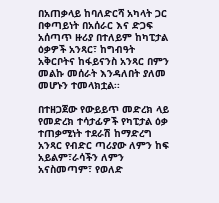በአጠቃላይ ከባለድርሻ አካላት ጋር በቀጣይነት በአሰራር እና ድጋፍ አሰጣጥ ዙሪያ በተለይም ከካፒታል ዕቃዎች አንጻር፣ ከግብዓት አቅርቦትና ከፋይናንስ አንጻር በምን መልኩ መሰራት እንዳለበት ያለመ መሆኑን ተመላክቷል፡፡

በተዘጋጀው የውይይጥ መድረክ ላይ የመድረክ ተሳታፊዎች የካፒታል ዕቃ ተጠቃሚነት ተደራሽ ከማድረግ አንጻር የብድር ጣሪያው ለምን ከፍ አይልም፣ራሳችን ለምን አናስመጣም፣ የወለድ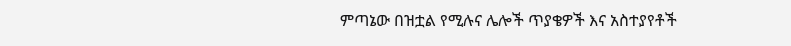ምጣኔው በዝቷል የሚሉና ሌሎች ጥያቄዎች እና አስተያየቶች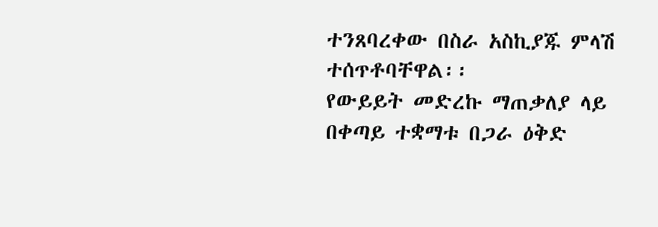ተንጸባረቀው በስራ አስኪያጁ ምላሽ ተሰጥቶባቸዋል፡፡
የውይይት መድረኩ ማጠቃለያ ላይ በቀጣይ ተቋማቱ በጋራ ዕቅድ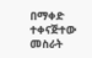በማቀድ ተቀናጅተው መስራት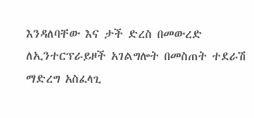እንዳለባቸው እና ታች ድረስ በመውረድ ለኢንተርፕራይዞች አገልግሎት በመስጠት ተደራሽ ማድረግ አስፈላጊ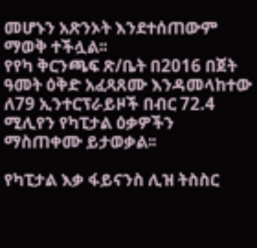መሆኑን አጽንኦት እንደተሰጠውም ማወቅ ተችሏል፡፡
የየካ ቅርንጫፍ ጽ/ቤት በ2016 በጀት ዓመት ዕቅድ አፈጻጸሙ እንዳመላከተው ለ79 ኢንተርፕራይዞች በብር 72.4 ሚሊየን የካፒታል ዕቃዎችን ማስጠቀሙ ይታወቃል፡፡

የካፒታል እቃ ፋይናንስ ሊዝ ትስስር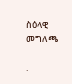ስዕላዊ መግለጫ

.